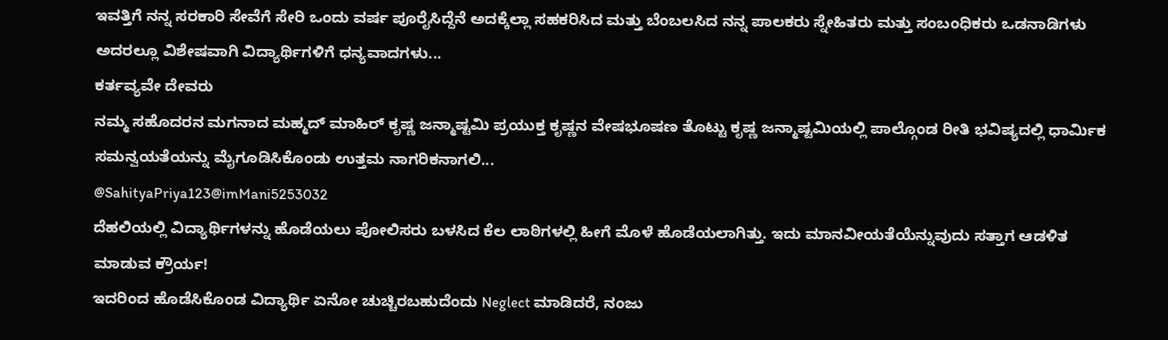ಇವತ್ತಿಗೆ ನನ್ನ ಸರಕಾರಿ ಸೇವೆಗೆ ಸೇರಿ ಒಂದು ವರ್ಷ ಪೂರೈಸಿದ್ದೆನೆ ಅದಕ್ಕೆಲ್ಲಾ ಸಹಕರಿಸಿದ ಮತ್ತು ಬೆಂಬಲಸಿದ ನನ್ನ ಪಾಲಕರು ಸ್ನೇಹಿತರು ಮತ್ತು ಸಂಬಂಧಿಕರು ಒಡನಾಡಿಗಳು ಅದರಲ್ಲೂ ವಿಶೇಷವಾಗಿ ವಿದ್ಯಾರ್ಥಿಗಳಿಗೆ ಧನ್ಯವಾದಗಳು...
ಕರ್ತವ್ಯವೇ ದೇವರು
ನಮ್ಮ ಸಹೊದರನ ಮಗನಾದ ಮಹ್ಮದ್ ಮಾಹಿರ್ ಕೃಷ್ಣ ಜನ್ಮಾಷ್ಟಮಿ ಪ್ರಯುಕ್ತ ಕೃಷ್ಣನ ವೇಷಭೂಷಣ ತೊಟ್ಟು ಕೃಷ್ಣ ಜನ್ಮಾಷ್ಟಮಿಯಲ್ಲಿ ಪಾಲ್ಗೊಂಡ ರೀತಿ ಭವಿಷ್ಯದಲ್ಲಿ ಧಾರ್ಮಿಕ ಸಮನ್ವಯತೆಯನ್ನು ಮೈಗೂಡಿಸಿಕೊಂಡು ಉತ್ತಮ ನಾಗರಿಕನಾಗಲಿ...
@SahityaPriya123@imMani5253032
ದೆಹಲಿಯಲ್ಲಿ ವಿದ್ಯಾರ್ಥಿಗಳನ್ನು ಹೊಡೆಯಲು ಪೋಲಿಸರು ಬಳಸಿದ ಕೆಲ ಲಾಠಿಗಳಲ್ಲಿ ಹೀಗೆ ಮೊಳೆ ಹೊಡೆಯಲಾಗಿತ್ತು. ಇದು ಮಾನವೀಯತೆಯೆನ್ನುವುದು ಸತ್ತಾಗ ಆಡಳಿತ ಮಾಡುವ ಕ್ರೌರ್ಯ!
ಇದರಿಂದ ಹೊಡೆಸಿಕೊಂಡ ವಿದ್ಯಾರ್ಥಿ ಏನೋ ಚುಚ್ಚಿರಬಹುದೆಂದು Neglect ಮಾಡಿದರೆ, ನಂಜು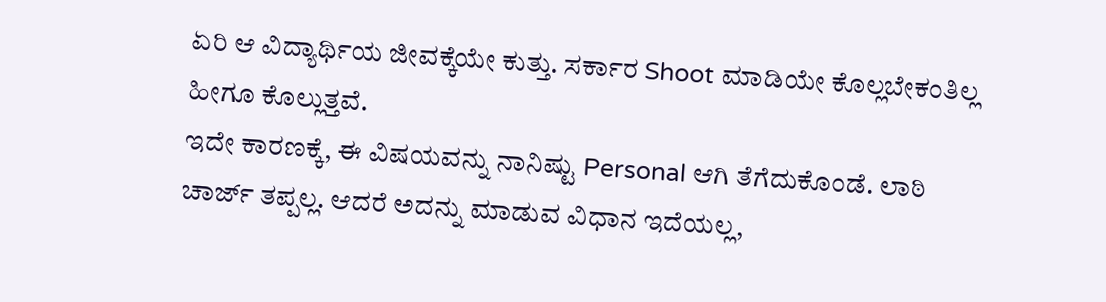ಏರಿ ಆ ವಿದ್ಯಾರ್ಥಿಯ ಜೀವಕ್ಕೆಯೇ ಕುತ್ತು. ಸರ್ಕಾರ Shoot ಮಾಡಿಯೇ ಕೊಲ್ಲಬೇಕಂತಿಲ್ಲ ಹೀಗೂ ಕೊಲ್ಲುತ್ತವೆ.
ಇದೇ ಕಾರಣಕ್ಕೆ, ಈ ವಿಷಯವನ್ನು ನಾನಿಷ್ಟು Personal ಆಗಿ ತೆಗೆದುಕೊಂಡೆ. ಲಾಠಿ ಚಾರ್ಜ್ ತಪ್ಪಲ್ಲ. ಆದರೆ ಅದನ್ನು ಮಾಡುವ ವಿಧಾನ ಇದೆಯಲ್ಲ,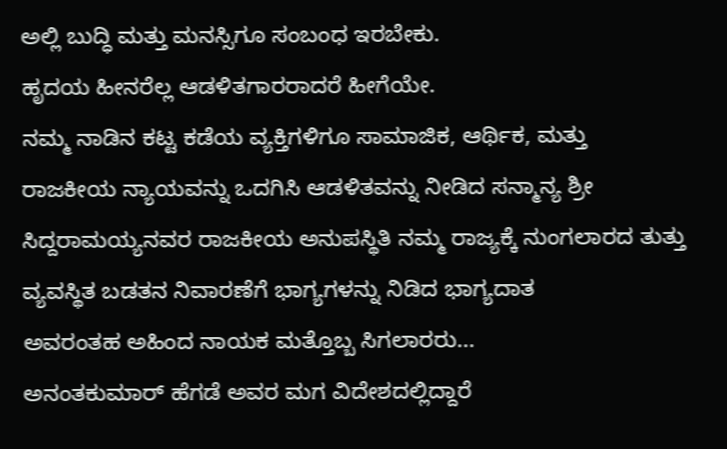ಅಲ್ಲಿ ಬುದ್ಧಿ ಮತ್ತು ಮನಸ್ಸಿಗೂ ಸಂಬಂಧ ಇರಬೇಕು.
ಹೃದಯ ಹೀನರೆಲ್ಲ ಆಡಳಿತಗಾರರಾದರೆ ಹೀಗೆಯೇ.
ನಮ್ಮ ನಾಡಿನ ಕಟ್ಟ ಕಡೆಯ ವ್ಯಕ್ತಿಗಳಿಗೂ ಸಾಮಾಜಿಕ, ಆರ್ಥಿಕ, ಮತ್ತು ರಾಜಕೀಯ ನ್ಯಾಯವನ್ನು ಒದಗಿಸಿ ಆಡಳಿತವನ್ನು ನೀಡಿದ ಸನ್ಮಾನ್ಯ ಶ್ರೀ ಸಿದ್ದರಾಮಯ್ಯನವರ ರಾಜಕೀಯ ಅನುಪಸ್ಥಿತಿ ನಮ್ಮ ರಾಜ್ಯಕ್ಕೆ ನುಂಗಲಾರದ ತುತ್ತು
ವ್ಯವಸ್ಥಿತ ಬಡತನ ನಿವಾರಣೆಗೆ ಭಾಗ್ಯಗಳನ್ನು ನಿಡಿದ ಭಾಗ್ಯದಾತ
ಅವರಂತಹ ಅಹಿಂದ ನಾಯಕ ಮತ್ತೊಬ್ಬ ಸಿಗಲಾರರು...
ಅನಂತಕುಮಾರ್ ಹೆಗಡೆ ಅವರ ಮಗ ವಿದೇಶದಲ್ಲಿದ್ದಾರೆ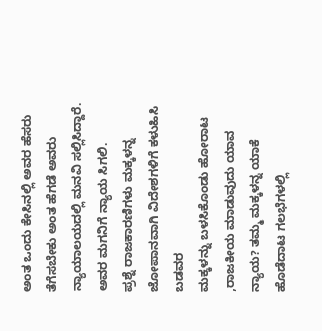ಅಂತ ಒಂದು ಕೇಸಿನಲ್ಲಿ ಅವರ ಹೆಸರು ತೆಗೆಸಬೇಕು ಅಂತ ಹೆಗಡೆ ಅವರು ನ್ಯಾಯಾಲಯದಲ್ಲಿ ಮನವಿ ಸಲ್ಲಿಸಿದ್ದಾರೆ. ಅವರ ಮಗನಿಗೆ ನ್ಯಾಯ ಸಿಗಲಿ.
ಪ್ರಶ್ನೆ ರಾಜಕಾರಣಿಗಳು ಮಕ್ಕಳನ್ನ ಜೋಪಾನವಾಗಿ ವಿದೇಶಗಳಿಗೆ ಕಳುಹಿಸಿ ಬಡವರ
ಮಕ್ಕಳನ್ನು ಬಳಸಿಕೊಂಡು ಹೋರಾಟ ,ರಾಜಕೀಯ ಮಾಡುವುದು ಯಾವ ನ್ಯಾಯ? ತಮ್ಮ ಮಕ್ಕಳನ್ನ ಯಾಕೆ ಹೊಡೆದಾಟ ಗಲಭೆಗಳಲ್ಲಿ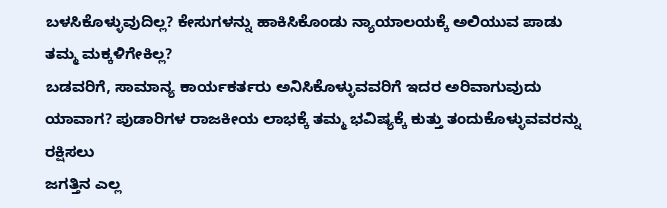ಬಳಸಿಕೊಳ್ಳುವುದಿಲ್ಲ? ಕೇಸುಗಳನ್ನು ಹಾಕಿಸಿಕೊಂಡು ನ್ಯಾಯಾಲಯಕ್ಕೆ ಅಲಿಯುವ ಪಾಡು ತಮ್ಮ ಮಕ್ಕಳಿಗೇಕಿಲ್ಲ?
ಬಡವರಿಗೆ, ಸಾಮಾನ್ಯ ಕಾರ್ಯಕರ್ತರು ಅನಿಸಿಕೊಳ್ಳುವವರಿಗೆ ಇದರ ಅರಿವಾಗುವುದು ಯಾವಾಗ? ಪುಡಾರಿಗಳ ರಾಜಕೀಯ ಲಾಭಕ್ಕೆ ತಮ್ಮ ಭವಿಷ್ಯಕ್ಕೆ ಕುತ್ತು ತಂದುಕೊಳ್ಳುವವರನ್ನು ರಕ್ಷಿಸಲು
ಜಗತ್ತಿನ ಎಲ್ಲ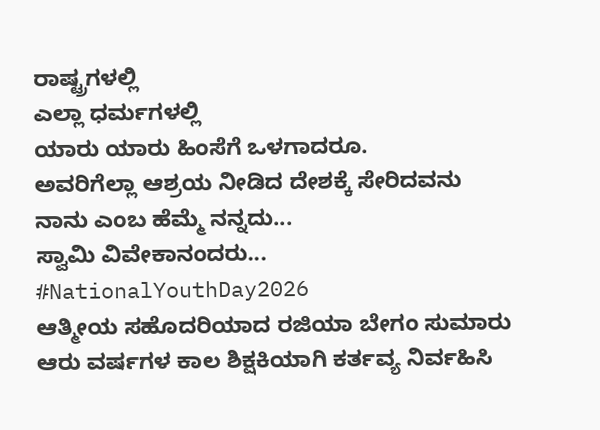ರಾಷ್ಟ್ರಗಳಲ್ಲಿ
ಎಲ್ಲಾ ಧರ್ಮಗಳಲ್ಲಿ
ಯಾರು ಯಾರು ಹಿಂಸೆಗೆ ಒಳಗಾದರೂ.
ಅವರಿಗೆಲ್ಲಾ ಆಶ್ರಯ ನೀಡಿದ ದೇಶಕ್ಕೆ ಸೇರಿದವನು ನಾನು ಎಂಬ ಹೆಮ್ಮೆ ನನ್ನದು...
ಸ್ವಾಮಿ ವಿವೇಕಾನಂದರು...
#NationalYouthDay2026
ಆತ್ಮೀಯ ಸಹೊದರಿಯಾದ ರಜಿಯಾ ಬೇಗಂ ಸುಮಾರು ಆರು ವರ್ಷಗಳ ಕಾಲ ಶಿಕ್ಷಕಿಯಾಗಿ ಕರ್ತವ್ಯ ನಿರ್ವಹಿಸಿ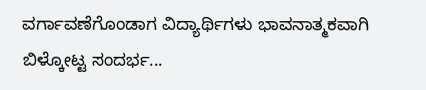ವರ್ಗಾವಣೆಗೊಂಡಾಗ ವಿದ್ಯಾರ್ಥಿಗಳು ಭಾವನಾತ್ಮಕವಾಗಿ ಬಿಳ್ಕೋಟ್ಟ ಸಂದರ್ಭ...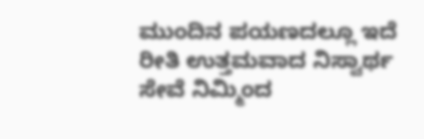ಮುಂದಿನ ಪಯಣದಲ್ಲೂ ಇದೆ ರೀತಿ ಉತ್ತಮವಾದ ನಿಸ್ವಾರ್ಥ ಸೇವೆ ನಿಮ್ಮಿಂದ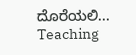ದೊರೆಯಲಿ...
Teaching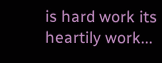is hard work its heartily work...